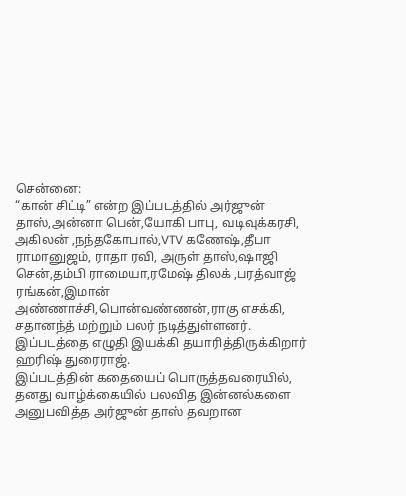சென்னை:
“கான் சிட்டி” என்ற இப்படத்தில் அர்ஜுன் தாஸ்,அன்னா பென்,யோகி பாபு, வடிவுக்கரசி, அகிலன் ,நந்தகோபால்,VTV கணேஷ்,தீபா ராமானுஜம், ராதா ரவி, அருள் தாஸ்,ஷாஜி சென்,தம்பி ராமையா,ரமேஷ் திலக் ,பரத்வாஜ் ரங்கன்,இமான் அண்ணாச்சி,பொன்வண்ணன்,ராகு எசக்கி, சதானந்த் மற்றும் பலர் நடித்துள்ளனர். இப்படத்தை எழுதி இயக்கி தயாரித்திருக்கிறார் ஹரிஷ் துரைராஜ்.
இப்படத்தின் கதையைப் பொருத்தவரையில்,
தனது வாழ்க்கையில் பலவித இன்னல்களை அனுபவித்த அர்ஜுன் தாஸ் தவறான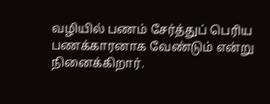வழியில் பணம் சேர்த்துப் பெரிய பணக்காரனாக வேண்டும் என்று நினைக்கிறார்.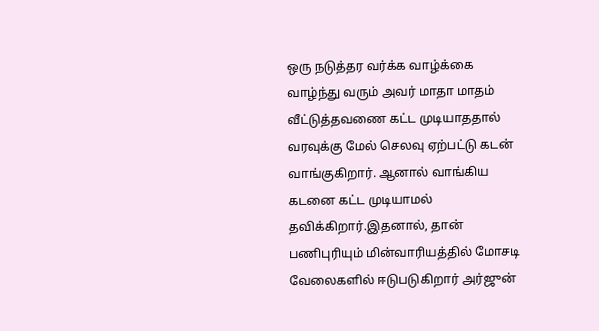ஒரு நடுத்தர வர்க்க வாழ்க்கை வாழ்ந்து வரும் அவர் மாதா மாதம் வீட்டுத்தவணை கட்ட முடியாததால் வரவுக்கு மேல் செலவு ஏற்பட்டு கடன் வாங்குகிறார். ஆனால் வாங்கிய கடனை கட்ட முடியாமல் தவிக்கிறார்.இதனால், தான் பணிபுரியும் மின்வாரியத்தில் மோசடி வேலைகளில் ஈடுபடுகிறார் அர்ஜுன்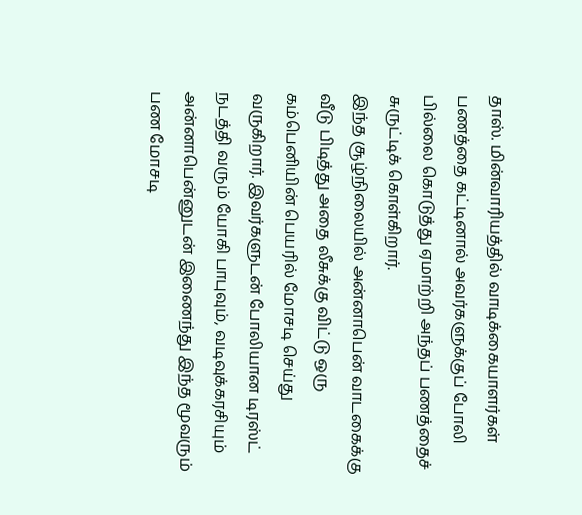தாஸ். மின்வாரியத்தில் வாடிக்கையாளர்கள் பணத்தை கட்டினால் அவர்களுக்குப் போலி பில்லை கொடுத்து ஏமாற்றி அந்தப் பணத்தைச் சுருட்டிக் கொள்கிறார்.
இந்த சூழ்நிலையில் அன்னாபென் வாடகைக்கு வீடு பிடித்து அதை லீசுக்கு விட்டு ஒரு கம்பெனியின் பெயரில் மோசடி செய்து வருகிறார். இவர்களுடன் போலியான டிரஸ்ட் நடத்தி வரும் யோகி பாபுவும், வடிவுக்கரசியும் அன்னாபென்னுடன் இணைந்து இந்த மூவரும் பண மோசடி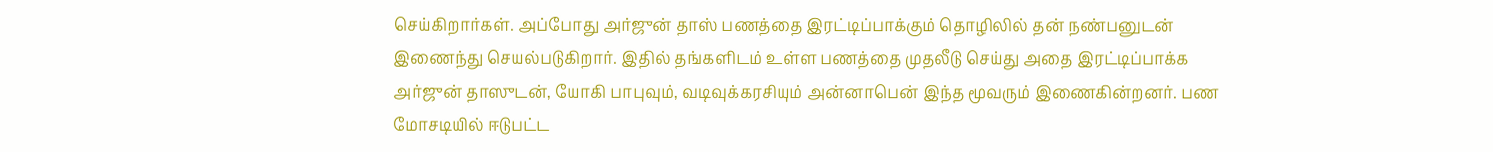செய்கிறார்கள். அப்போது அர்ஜுன் தாஸ் பணத்தை இரட்டிப்பாக்கும் தொழிலில் தன் நண்பனுடன் இணைந்து செயல்படுகிறார். இதில் தங்களிடம் உள்ள பணத்தை முதலீடு செய்து அதை இரட்டிப்பாக்க அர்ஜுன் தாஸுடன், யோகி பாபுவும், வடிவுக்கரசியும் அன்னாபென் இந்த மூவரும் இணைகின்றனர். பண மோசடியில் ஈடுபட்ட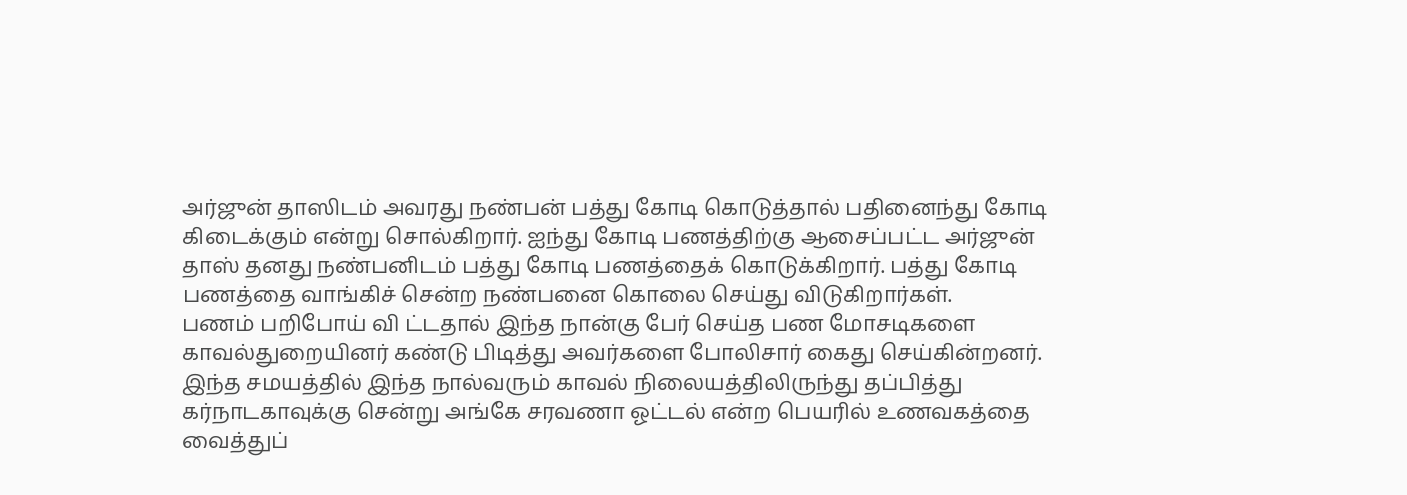அர்ஜுன் தாஸிடம் அவரது நண்பன் பத்து கோடி கொடுத்தால் பதினைந்து கோடி கிடைக்கும் என்று சொல்கிறார். ஐந்து கோடி பணத்திற்கு ஆசைப்பட்ட அர்ஜுன் தாஸ் தனது நண்பனிடம் பத்து கோடி பணத்தைக் கொடுக்கிறார். பத்து கோடி பணத்தை வாங்கிச் சென்ற நண்பனை கொலை செய்து விடுகிறார்கள்.
பணம் பறிபோய் வி ட்டதால் இந்த நான்கு பேர் செய்த பண மோசடிகளை காவல்துறையினர் கண்டு பிடித்து அவர்களை போலிசார் கைது செய்கின்றனர். இந்த சமயத்தில் இந்த நால்வரும் காவல் நிலையத்திலிருந்து தப்பித்து கர்நாடகாவுக்கு சென்று அங்கே சரவணா ஓட்டல் என்ற பெயரில் உணவகத்தை வைத்துப்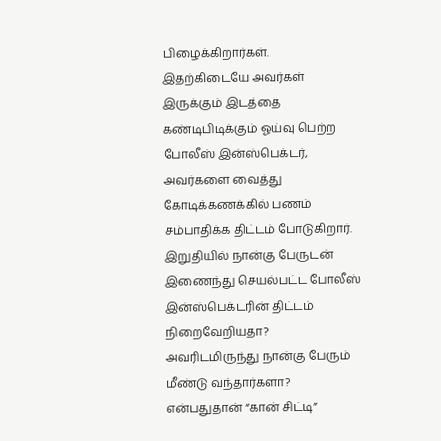பிழைக்கிறார்கள். இதற்கிடையே அவர்கள் இருக்கும் இடத்தை கண்டிபிடிக்கும் ஓய்வு பெற்ற போலீஸ் இன்ஸ்பெக்டர், அவர்களை வைத்து கோடிக்கணக்கில் பணம் சம்பாதிக்க திட்டம் போடுகிறார். இறுதியில் நான்கு பேருடன் இணைந்து செயல்பட்ட போலீஸ் இன்ஸ்பெக்டரின் திட்டம் நிறைவேறியதா? அவரிடமிருந்து நான்கு பேரும் மீண்டு வந்தார்களா? என்பதுதான் “கான் சிட்டி”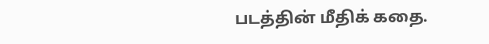படத்தின் மீதிக் கதை.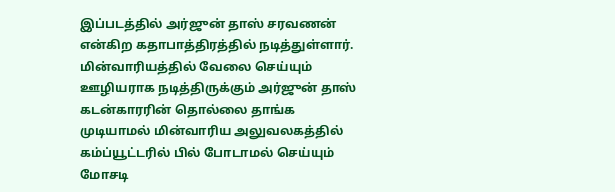இப்படத்தில் அர்ஜுன் தாஸ் சரவணன் என்கிற கதாபாத்திரத்தில் நடித்துள்ளார். மின்வாரியத்தில் வேலை செய்யும் ஊழியராக நடித்திருக்கும் அர்ஜுன் தாஸ் கடன்காரரின் தொல்லை தாங்க முடியாமல் மின்வாரிய அலுவலகத்தில் கம்ப்யூட்டரில் பில் போடாமல் செய்யும் மோசடி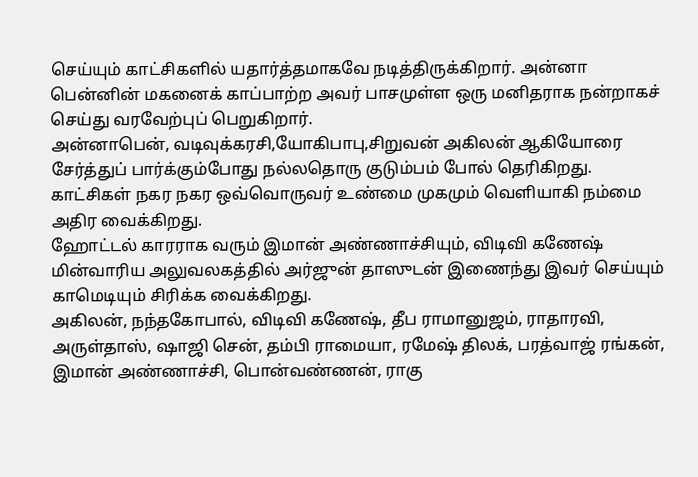செய்யும் காட்சிகளில் யதார்த்தமாகவே நடித்திருக்கிறார். அன்னா பென்னின் மகனைக் காப்பாற்ற அவர் பாசமுள்ள ஒரு மனிதராக நன்றாகச் செய்து வரவேற்புப் பெறுகிறார்.
அன்னாபென், வடிவுக்கரசி,யோகிபாபு,சிறுவன் அகிலன் ஆகியோரை சேர்த்துப் பார்க்கும்போது நல்லதொரு குடும்பம் போல் தெரிகிறது. காட்சிகள் நகர நகர ஒவ்வொருவர் உண்மை முகமும் வெளியாகி நம்மை அதிர வைக்கிறது.
ஹோட்டல் காரராக வரும் இமான் அண்ணாச்சியும், விடிவி கணேஷ் மின்வாரிய அலுவலகத்தில் அர்ஜுன் தாஸுடன் இணைந்து இவர் செய்யும் காமெடியும் சிரிக்க வைக்கிறது.
அகிலன், நந்தகோபால், விடிவி கணேஷ், தீப ராமானுஜம், ராதாரவி, அருள்தாஸ், ஷாஜி சென், தம்பி ராமையா, ரமேஷ் திலக், பரத்வாஜ் ரங்கன், இமான் அண்ணாச்சி, பொன்வண்ணன், ராகு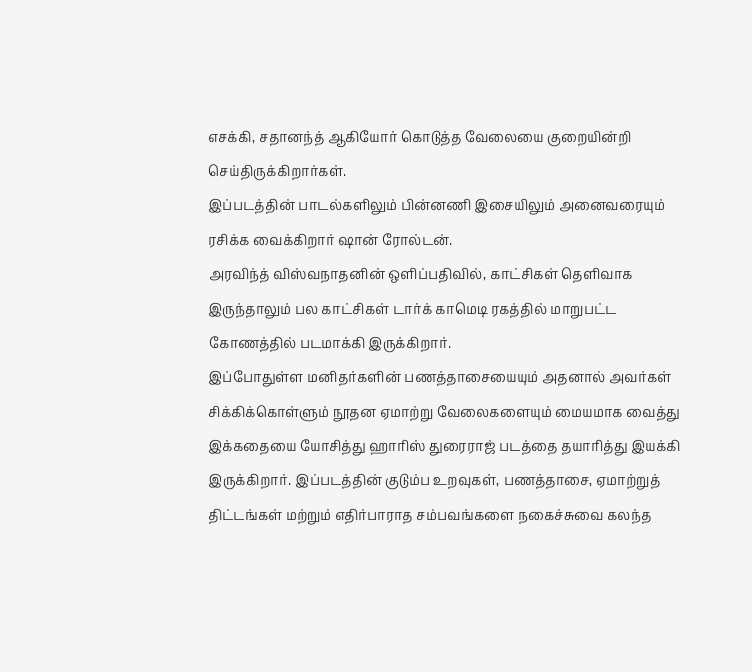எசக்கி, சதானந்த் ஆகியோர் கொடுத்த வேலையை குறையின்றி செய்திருக்கிறார்கள்.
இப்படத்தின் பாடல்களிலும் பின்னணி இசையிலும் அனைவரையும் ரசிக்க வைக்கிறார் ஷான் ரோல்டன்.
அரவிந்த் விஸ்வநாதனின் ஒளிப்பதிவில், காட்சிகள் தெளிவாக இருந்தாலும் பல காட்சிகள் டார்க் காமெடி ரகத்தில் மாறுபட்ட கோணத்தில் படமாக்கி இருக்கிறார்.
இப்போதுள்ள மனிதர்களின் பணத்தாசையையும் அதனால் அவர்கள் சிக்கிக்கொள்ளும் நூதன ஏமாற்று வேலைகளையும் மையமாக வைத்து இக்கதையை யோசித்து ஹாரிஸ் துரைராஜ் படத்தை தயாரித்து இயக்கி இருக்கிறார். இப்படத்தின் குடும்ப உறவுகள், பணத்தாசை, ஏமாற்றுத் திட்டங்கள் மற்றும் எதிர்பாராத சம்பவங்களை நகைச்சுவை கலந்த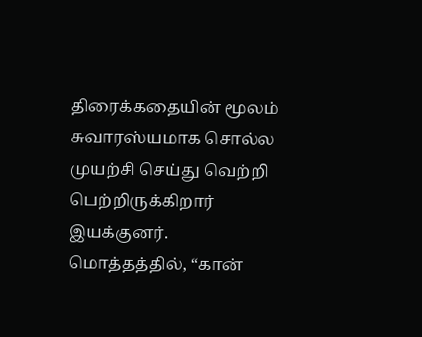திரைக்கதையின் மூலம் சுவாரஸ்யமாக சொல்ல முயற்சி செய்து வெற்றி பெற்றிருக்கிறார் இயக்குனர்.
மொத்தத்தில், “கான்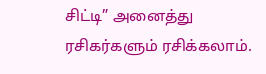சிட்டி” அனைத்து ரசிகர்களும் ரசிக்கலாம்.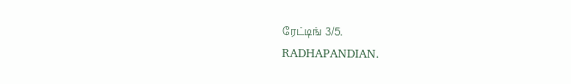ரேட்டிங் 3/5.
RADHAPANDIAN.